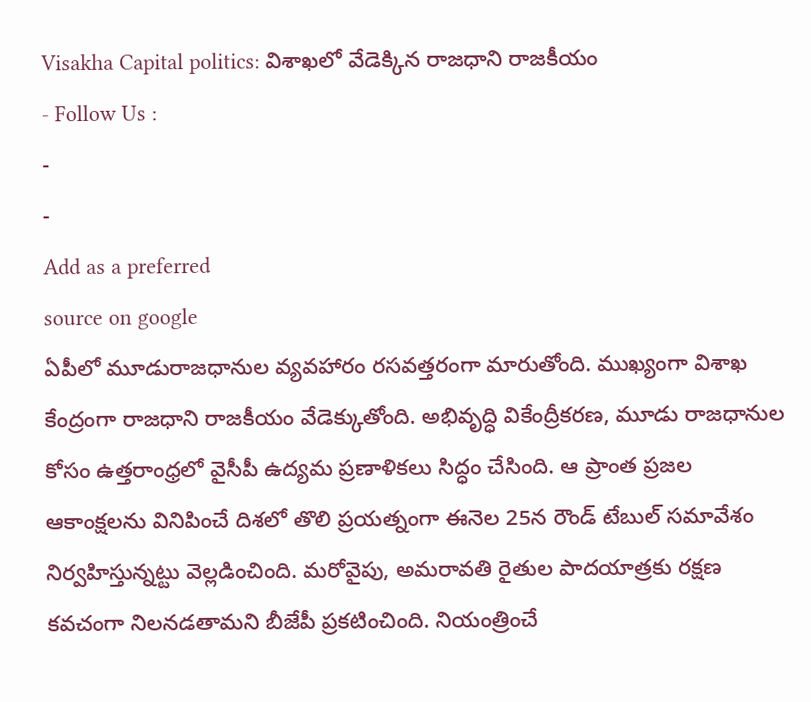Visakha Capital politics: విశాఖలో వేడెక్కిన రాజధాని రాజకీయం
- Follow Us :
-
-
Add as a preferred
source on google
ఏపీలో మూడురాజధానుల వ్యవహారం రసవత్తరంగా మారుతోంది. ముఖ్యంగా విశాఖ కేంద్రంగా రాజధాని రాజకీయం వేడెక్కుతోంది. అభివృద్ధి వికేంద్రీకరణ, మూడు రాజధానుల కోసం ఉత్తరాంధ్రలో వైసీపీ ఉద్యమ ప్రణాళికలు సిద్ధం చేసింది. ఆ ప్రాంత ప్రజల ఆకాంక్షలను వినిపించే దిశలో తొలి ప్రయత్నంగా ఈనెల 25న రౌండ్ టేబుల్ సమావేశం నిర్వహిస్తున్నట్టు వెల్లడించింది. మరోవైపు, అమరావతి రైతుల పాదయాత్రకు రక్షణ కవచంగా నిలనడతామని బీజేపీ ప్రకటించింది. నియంత్రించే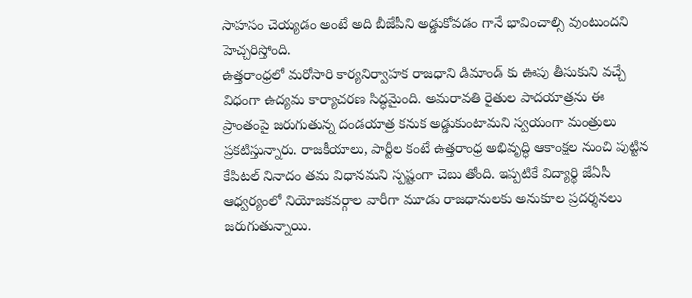సాహసం చెయ్యడం అంటే అది బీజేపీని అడ్డుకోవడం గానే భావించాల్సి వుంటుందని హెచ్చరిస్తోంది.
ఉత్తరాంధ్రలో మరోసారి కార్యనిర్వాహక రాజధాని డిమాండ్ కు ఊపు తీసుకుని వచ్చే విధంగా ఉద్యమ కార్యాచరణ సిద్ధమైంది. అమరావతి రైతుల పాదయాత్రను ఈ ప్రాంతంపై జరుగుతున్న దండయాత్ర కనుక అడ్డుకుంటామని స్వయంగా మంత్రులు ప్రకటిస్తున్నారు. రాజకీయాలు, పార్టీల కంటే ఉత్తరాంధ్ర అభివృద్ధి ఆకాంక్షల నుంచి పుట్టిన కేపిటల్ నినాదం తమ విధానమని స్పష్టంగా చెబు తోంది. ఇప్పటికే విద్యార్థి జేఏసీ ఆధ్వర్యంలో నియోజకవర్గాల వారీగా మూడు రాజధానులకు అనుకూల ప్రదర్శనలు జరుగుతున్నాయి.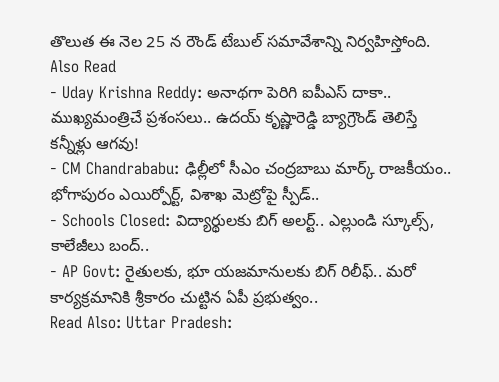తొలుత ఈ నెల 25 న రౌండ్ టేబుల్ సమావేశాన్ని నిర్వహిస్తోంది.
Also Read
- Uday Krishna Reddy: అనాథగా పెరిగి ఐపీఎస్ దాకా.. ముఖ్యమంత్రిచే ప్రశంసలు.. ఉదయ్ కృష్ణారెడ్డి బ్యాగ్రౌండ్ తెలిస్తే కన్నీళ్లు ఆగవు!
- CM Chandrababu: ఢిల్లీలో సీఎం చంద్రబాబు మార్క్ రాజకీయం.. భోగాపురం ఎయిర్పోర్ట్, విశాఖ మెట్రోపై స్పీడ్..
- Schools Closed: విద్యార్థులకు బిగ్ అలర్ట్.. ఎల్లుండి స్కూల్స్, కాలేజీలు బంద్..
- AP Govt: రైతులకు, భూ యజమానులకు బిగ్ రిలీఫ్.. మరో కార్యక్రమానికి శ్రీకారం చుట్టిన ఏపీ ప్రభుత్వం..
Read Also: Uttar Pradesh: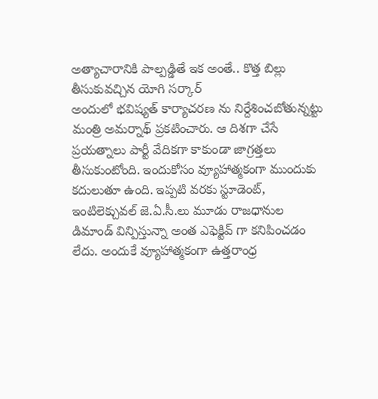అత్యాచారానికి పాల్పడ్డితే ఇక అంతే.. కొత్త బిల్లు తీసుకువచ్చిన యోగి సర్కార్
అందులో భవిష్యత్ కార్యాచరణ ను నిర్దేశించబోతున్నట్టు మంత్రి అమర్నాథ్ ప్రకటించారు. ఆ దిశగా చేసే ప్రయత్నాలు పార్టీ వేదికగా కాకుండా జాగ్రత్తలు తీసుకుంటోంది. ఇందుకోసం వ్యూహాత్మకంగా ముందుకు కదులుతూ ఉంది. ఇప్పటి వరకు స్టూడెంట్, ఇంటిలెక్చువల్ జె.ఏ.సీ.లు మూడు రాజధానుల డిమాండ్ విన్పిస్తున్నా అంత ఎఫెక్టివ్ గా కనిపించడం లేదు. అందుకే వ్యూహాత్మకంగా ఉత్తరాంధ్ర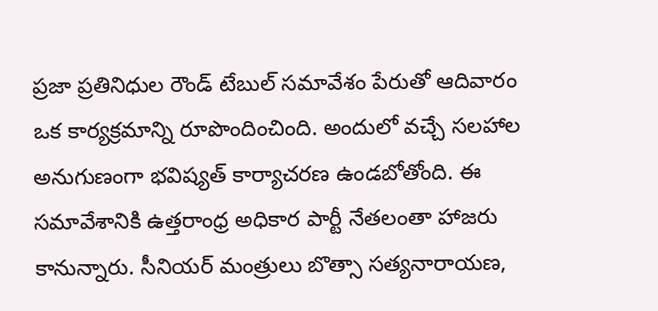ప్రజా ప్రతినిధుల రౌండ్ టేబుల్ సమావేశం పేరుతో ఆదివారం ఒక కార్యక్రమాన్ని రూపొందించింది. అందులో వచ్చే సలహాల అనుగుణంగా భవిష్యత్ కార్యాచరణ ఉండబోతోంది. ఈ సమావేశానికి ఉత్తరాంధ్ర అధికార పార్టీ నేతలంతా హాజరు కానున్నారు. సీనియర్ మంత్రులు బొత్సా సత్యనారాయణ,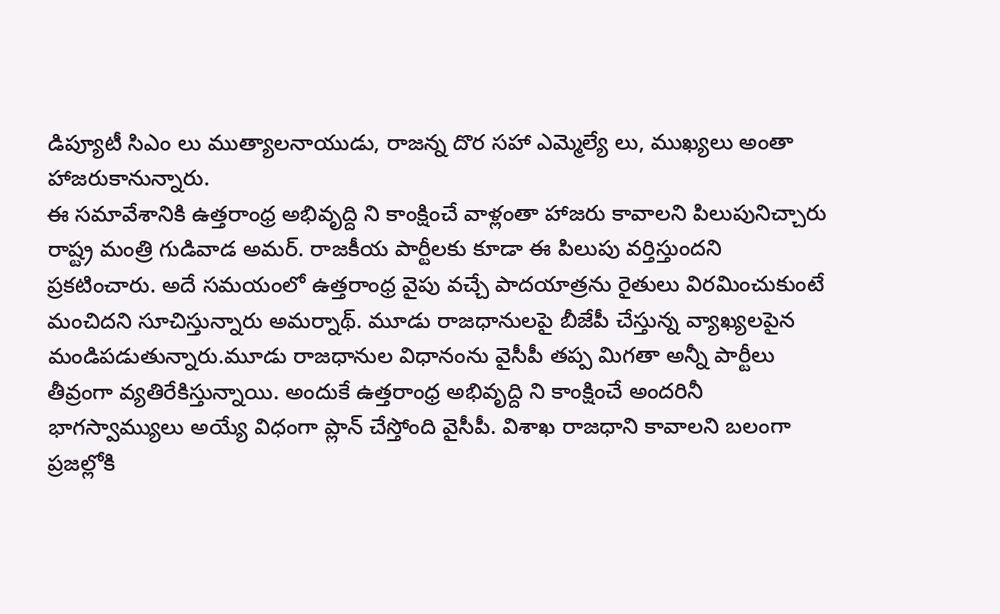డిప్యూటీ సిఎం లు ముత్యాలనాయుడు, రాజన్న దొర సహా ఎమ్మెల్యే లు, ముఖ్యలు అంతా హాజరుకానున్నారు.
ఈ సమావేశానికి ఉత్తరాంధ్ర అభివృద్ది ని కాంక్షించే వాళ్లంతా హాజరు కావాలని పిలుపునిచ్చారు రాష్ట్ర మంత్రి గుడివాడ అమర్. రాజకీయ పార్టీలకు కూడా ఈ పిలుపు వర్తిస్తుందని ప్రకటించారు. అదే సమయంలో ఉత్తరాంధ్ర వైపు వచ్చే పాదయాత్రను రైతులు విరమించుకుంటే మంచిదని సూచిస్తున్నారు అమర్నాథ్. మూడు రాజధానులపై బీజేపీ చేస్తున్న వ్యాఖ్యలపైన మండిపడుతున్నారు.మూడు రాజధానుల విధానంను వైసీపీ తప్ప మిగతా అన్నీ పార్టీలు తీవ్రంగా వ్యతిరేకిస్తున్నాయి. అందుకే ఉత్తరాంధ్ర అభివృద్ది ని కాంక్షించే అందరినీ భాగస్వామ్యులు అయ్యే విధంగా ప్లాన్ చేస్తోంది వైసీపీ. విశాఖ రాజధాని కావాలని బలంగా ప్రజల్లోకి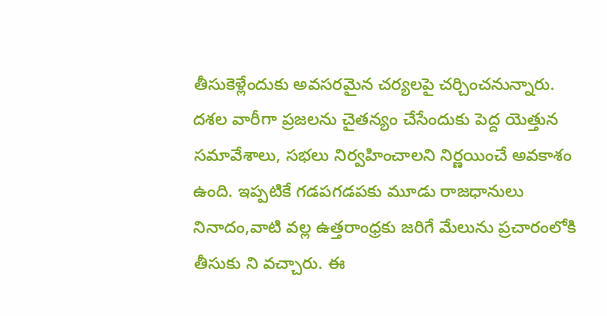తీసుకెళ్లేందుకు అవసరమైన చర్యలపై చర్చించనున్నారు.
దశల వారీగా ప్రజలను చైతన్యం చేసేందుకు పెద్ద యెత్తున సమావేశాలు, సభలు నిర్వహించాలని నిర్ణయించే అవకాశం ఉంది. ఇప్పటికే గడపగడపకు మూడు రాజధానులు నినాదం,వాటి వల్ల ఉత్తరాంధ్రకు జరిగే మేలును ప్రచారంలోకి తీసుకు ని వచ్చారు. ఈ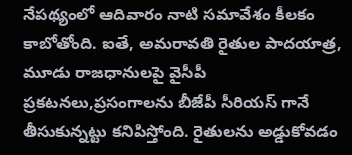నేపథ్యంలో ఆదివారం నాటి సమావేశం కీలకం కాబోతోంది. ఐతే, అమరావతి రైతుల పాదయాత్ర, మూడు రాజధానులపై వైసీపీ ప్రకటనలు,ప్రసంగాలను బీజేపీ సీరియస్ గానే తీసుకున్నట్టు కనిపిస్తోంది. రైతులను అడ్డుకోవడం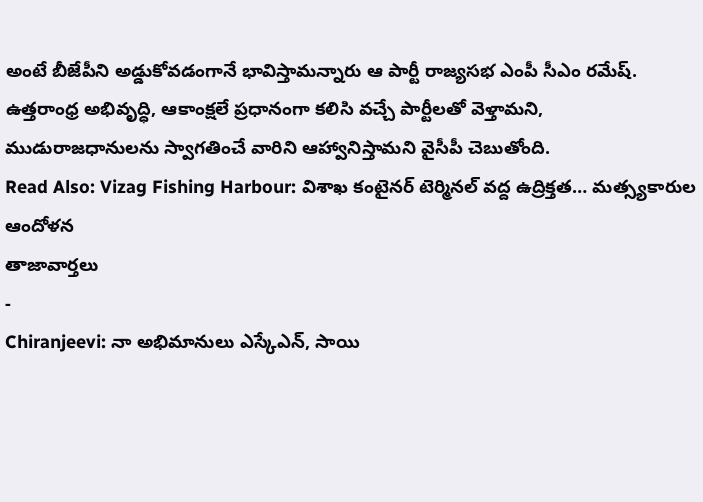అంటే బీజేపీని అడ్డుకోవడంగానే భావిస్తామన్నారు ఆ పార్టీ రాజ్యసభ ఎంపీ సీఎం రమేష్. ఉత్తరాంధ్ర అభివృద్ధి, ఆకాంక్షలే ప్రధానంగా కలిసి వచ్చే పార్టీలతో వెళ్తామని, ముడురాజధానులను స్వాగతించే వారిని ఆహ్వానిస్తామని వైసీపీ చెబుతోంది.
Read Also: Vizag Fishing Harbour: విశాఖ కంటైనర్ టెర్మినల్ వద్ద ఉద్రిక్తత… మత్స్యకారుల ఆందోళన
తాజావార్తలు
-
Chiranjeevi: నా అభిమానులు ఎస్కేఎన్, సాయి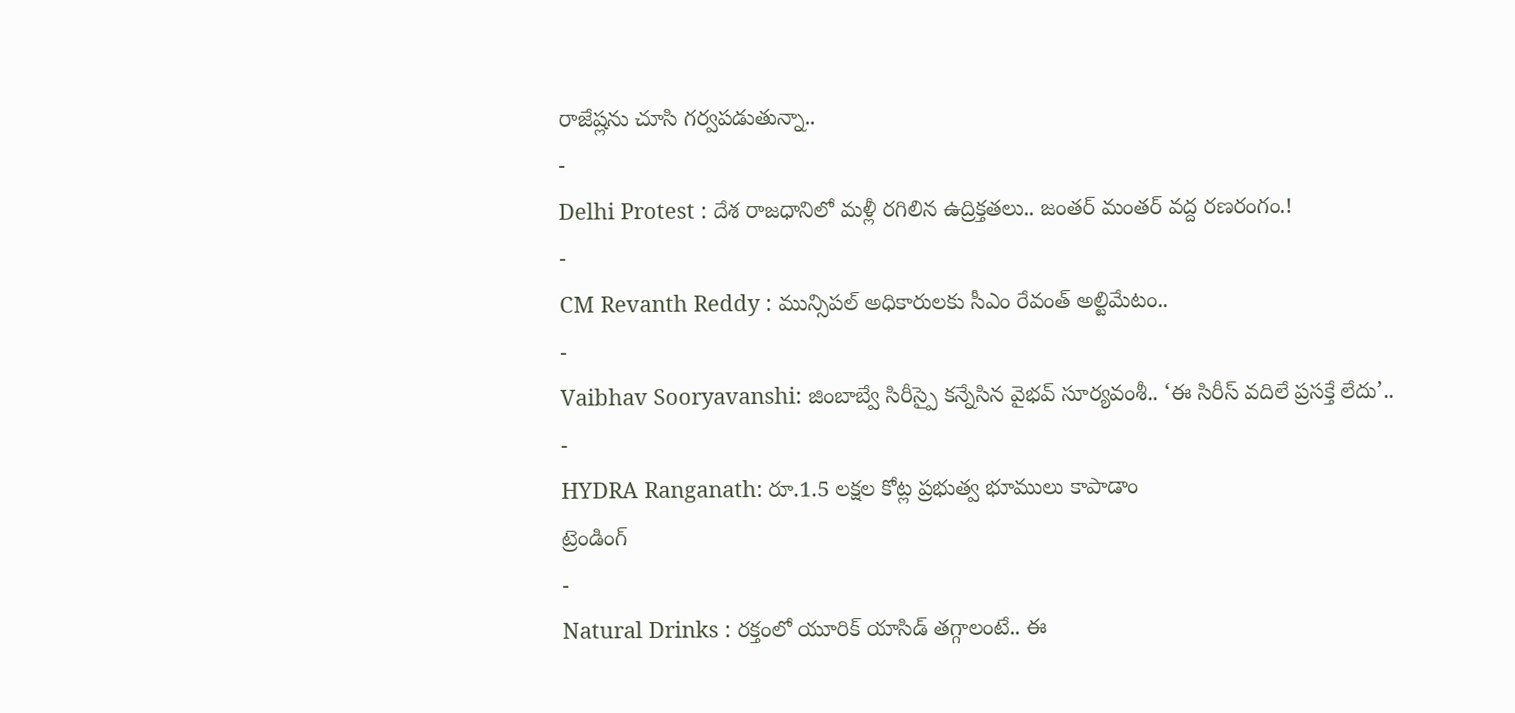రాజేష్లను చూసి గర్వపడుతున్నా..
-
Delhi Protest : దేశ రాజధానిలో మళ్లీ రగిలిన ఉద్రిక్తతలు.. జంతర్ మంతర్ వద్ద రణరంగం.!
-
CM Revanth Reddy : మున్సిపల్ అధికారులకు సీఎం రేవంత్ అల్టిమేటం..
-
Vaibhav Sooryavanshi: జింబాబ్వే సిరీస్పై కన్నేసిన వైభవ్ సూర్యవంశీ.. ‘ఈ సిరీస్ వదిలే ప్రసక్తే లేదు’..
-
HYDRA Ranganath: రూ.1.5 లక్షల కోట్ల ప్రభుత్వ భూములు కాపాడాం
ట్రెండింగ్
-
Natural Drinks : రక్తంలో యూరిక్ యాసిడ్ తగ్గాలంటే.. ఈ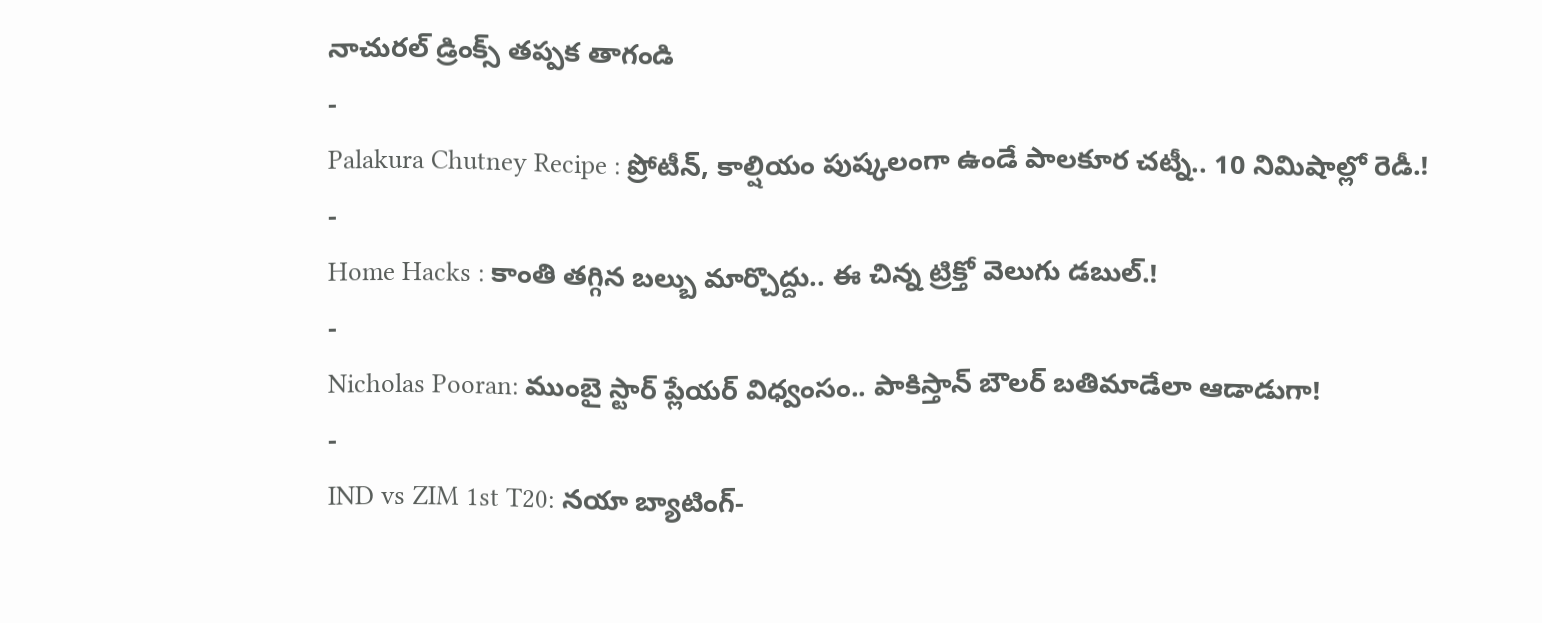నాచురల్ డ్రింక్స్ తప్పక తాగండి
-
Palakura Chutney Recipe : ప్రోటీన్, కాల్షియం పుష్కలంగా ఉండే పాలకూర చట్నీ.. 10 నిమిషాల్లో రెడీ.!
-
Home Hacks : కాంతి తగ్గిన బల్బు మార్చొద్దు.. ఈ చిన్న ట్రిక్తో వెలుగు డబుల్.!
-
Nicholas Pooran: ముంబై స్టార్ ప్లేయర్ విధ్వంసం.. పాకిస్తాన్ బౌలర్ బతిమాడేలా ఆడాడుగా!
-
IND vs ZIM 1st T20: నయా బ్యాటింగ్-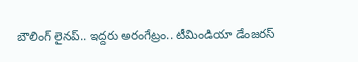బౌలింగ్ లైనప్.. ఇద్దరు అరంగేట్రం.. టీమిండియా డేంజరస్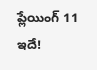ప్లేయింగ్ 11 ఇదే!